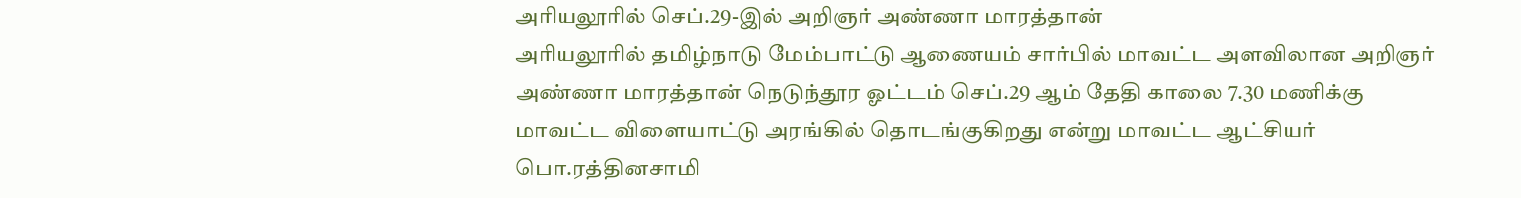அரியலூரில் செப்.29-இல் அறிஞர் அண்ணா மாரத்தான்
அரியலூரில் தமிழ்நாடு மேம்பாட்டு ஆணையம் சார்பில் மாவட்ட அளவிலான அறிஞர் அண்ணா மாரத்தான் நெடுந்தூர ஓட்டம் செப்.29 ஆம் தேதி காலை 7.30 மணிக்கு மாவட்ட விளையாட்டு அரங்கில் தொடங்குகிறது என்று மாவட்ட ஆட்சியர் பொ.ரத்தினசாமி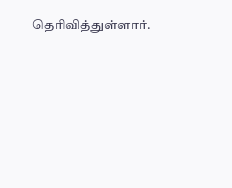தெரிவித்துள்ளார்.